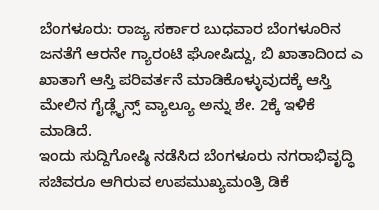ಬೆಂಗಳೂರು: ರಾಜ್ಯ ಸರ್ಕಾರ ಬುಧವಾರ ಬೆಂಗಳೂರಿನ ಜನತೆಗೆ ಆರನೇ ಗ್ಯಾರಂಟಿ ಘೋಷಿದ್ದು, ಬಿ ಖಾತಾದಿಂದ ಎ ಖಾತಾಗೆ ಆಸ್ತಿ ಪರಿವರ್ತನೆ ಮಾಡಿಕೊಳ್ಳುವುದಕ್ಕೆ ಆಸ್ತಿ ಮೇಲಿನ ಗೈಡ್ಲೈನ್ಸ್ ವ್ಯಾಲ್ಯೂ ಅನ್ನು ಶೇ. 2ಕ್ಕೆ ಇಳಿಕೆ ಮಾಡಿದೆ.
ಇಂದು ಸುದ್ದಿಗೋಷ್ಠಿ ನಡೆಸಿದ ಬೆಂಗಳೂರು ನಗರಾಭಿವೃದ್ಧಿ ಸಚಿವರೂ ಆಗಿರುವ ಉಪಮುಖ್ಯಮಂತ್ರಿ ಡಿಕೆ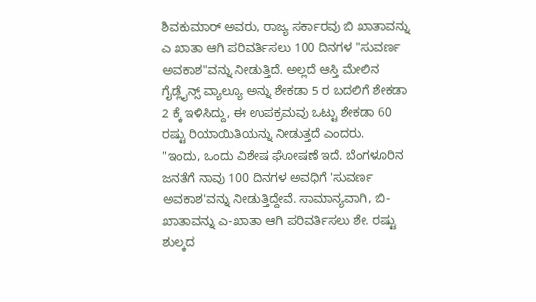ಶಿವಕುಮಾರ್ ಅವರು, ರಾಜ್ಯ ಸರ್ಕಾರವು ಬಿ ಖಾತಾವನ್ನು ಎ ಖಾತಾ ಆಗಿ ಪರಿವರ್ತಿಸಲು 100 ದಿನಗಳ "ಸುವರ್ಣ ಅವಕಾಶ"ವನ್ನು ನೀಡುತ್ತಿದೆ. ಅಲ್ಲದೆ ಆಸ್ತಿ ಮೇಲಿನ ಗೈಡ್ಲೈನ್ಸ್ ವ್ಯಾಲ್ಯೂ ಅನ್ನು ಶೇಕಡಾ 5 ರ ಬದಲಿಗೆ ಶೇಕಡಾ 2 ಕ್ಕೆ ಇಳಿಸಿದ್ದು, ಈ ಉಪಕ್ರಮವು ಒಟ್ಟು ಶೇಕಡಾ 60 ರಷ್ಟು ರಿಯಾಯಿತಿಯನ್ನು ನೀಡುತ್ತದೆ ಎಂದರು.
"ಇಂದು, ಒಂದು ವಿಶೇಷ ಘೋಷಣೆ ಇದೆ. ಬೆಂಗಳೂರಿನ ಜನತೆಗೆ ನಾವು 100 ದಿನಗಳ ಅವಧಿಗೆ 'ಸುವರ್ಣ ಅವಕಾಶ'ವನ್ನು ನೀಡುತ್ತಿದ್ದೇವೆ. ಸಾಮಾನ್ಯವಾಗಿ, ಬಿ-ಖಾತಾವನ್ನು ಎ-ಖಾತಾ ಆಗಿ ಪರಿವರ್ತಿಸಲು ಶೇ. ರಷ್ಟು ಶುಲ್ಕದ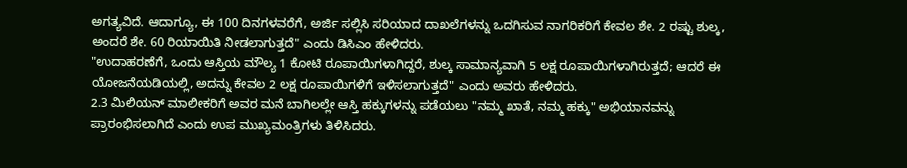ಅಗತ್ಯವಿದೆ. ಆದಾಗ್ಯೂ, ಈ 100 ದಿನಗಳವರೆಗೆ, ಅರ್ಜಿ ಸಲ್ಲಿಸಿ ಸರಿಯಾದ ದಾಖಲೆಗಳನ್ನು ಒದಗಿಸುವ ನಾಗರಿಕರಿಗೆ ಕೇವಲ ಶೇ. 2 ರಷ್ಟು ಶುಲ್ಕ, ಅಂದರೆ ಶೇ. 60 ರಿಯಾಯಿತಿ ನೀಡಲಾಗುತ್ತದೆ" ಎಂದು ಡಿಸಿಎಂ ಹೇಳಿದರು.
"ಉದಾಹರಣೆಗೆ, ಒಂದು ಆಸ್ತಿಯ ಮೌಲ್ಯ 1 ಕೋಟಿ ರೂಪಾಯಿಗಳಾಗಿದ್ದರೆ, ಶುಲ್ಕ ಸಾಮಾನ್ಯವಾಗಿ 5 ಲಕ್ಷ ರೂಪಾಯಿಗಳಾಗಿರುತ್ತದೆ; ಆದರೆ ಈ ಯೋಜನೆಯಡಿಯಲ್ಲಿ, ಅದನ್ನು ಕೇವಲ 2 ಲಕ್ಷ ರೂಪಾಯಿಗಳಿಗೆ ಇಳಿಸಲಾಗುತ್ತದೆ" ಎಂದು ಅವರು ಹೇಳಿದರು.
2.3 ಮಿಲಿಯನ್ ಮಾಲೀಕರಿಗೆ ಅವರ ಮನೆ ಬಾಗಿಲಲ್ಲೇ ಆಸ್ತಿ ಹಕ್ಕುಗಳನ್ನು ಪಡೆಯಲು "ನಮ್ಮ ಖಾತೆ, ನಮ್ಮ ಹಕ್ಕು" ಅಭಿಯಾನವನ್ನು ಪ್ರಾರಂಭಿಸಲಾಗಿದೆ ಎಂದು ಉಪ ಮುಖ್ಯಮಂತ್ರಿಗಳು ತಿಳಿಸಿದರು.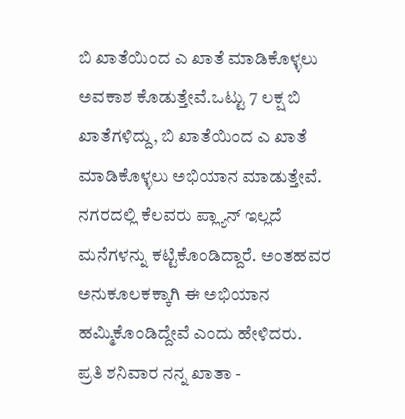ಬಿ ಖಾತೆಯಿಂದ ಎ ಖಾತೆ ಮಾಡಿಕೊಳ್ಳಲು ಅವಕಾಶ ಕೊಡುತ್ತೇವೆ.ಒಟ್ಟು 7 ಲಕ್ಷ ಬಿ ಖಾತೆಗಳಿದ್ದು, ಬಿ ಖಾತೆಯಿಂದ ಎ ಖಾತೆ ಮಾಡಿಕೊಳ್ಳಲು ಅಭಿಯಾನ ಮಾಡುತ್ತೇವೆ. ನಗರದಲ್ಲಿ ಕೆಲವರು ಪ್ಲ್ಯಾನ್ ಇಲ್ಲದೆ ಮನೆಗಳನ್ನು ಕಟ್ಟಿಕೊಂಡಿದ್ದಾರೆ. ಅಂತಹವರ ಅನುಕೂಲಕಕ್ಕಾಗಿ ಈ ಅಭಿಯಾನ ಹಮ್ಮಿಕೊಂಡಿದ್ದೇವೆ ಎಂದು ಹೇಳಿದರು.
ಪ್ರತಿ ಶನಿವಾರ ನನ್ನ ಖಾತಾ -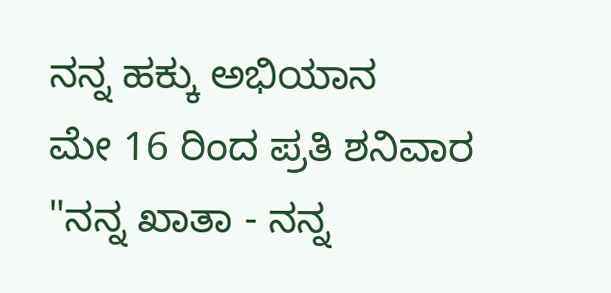ನನ್ನ ಹಕ್ಕು ಅಭಿಯಾನ
ಮೇ 16 ರಿಂದ ಪ್ರತಿ ಶನಿವಾರ "ನನ್ನ ಖಾತಾ - ನನ್ನ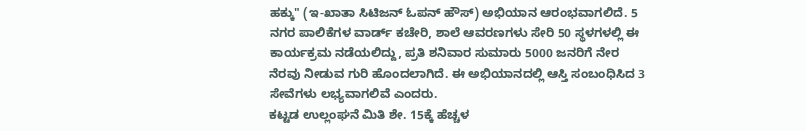ಹಕ್ಕು" (ಇ-ಖಾತಾ ಸಿಟಿಜನ್ ಓಪನ್ ಹೌಸ್) ಅಭಿಯಾನ ಆರಂಭವಾಗಲಿದೆ. 5 ನಗರ ಪಾಲಿಕೆಗಳ ವಾರ್ಡ್ ಕಚೇರಿ, ಶಾಲೆ ಆವರಣಗಳು ಸೇರಿ 50 ಸ್ಥಳಗಳಲ್ಲಿ ಈ ಕಾರ್ಯಕ್ರಮ ನಡೆಯಲಿದ್ದು, ಪ್ರತಿ ಶನಿವಾರ ಸುಮಾರು 5000 ಜನರಿಗೆ ನೇರ ನೆರವು ನೀಡುವ ಗುರಿ ಹೊಂದಲಾಗಿದೆ. ಈ ಅಭಿಯಾನದಲ್ಲಿ ಆಸ್ತಿ ಸಂಬಂಧಿಸಿದ 3 ಸೇವೆಗಳು ಲಭ್ಯವಾಗಲಿವೆ ಎಂದರು.
ಕಟ್ಟಡ ಉಲ್ಲಂಘನೆ ಮಿತಿ ಶೇ. 15ಕ್ಕೆ ಹೆಚ್ಚಳ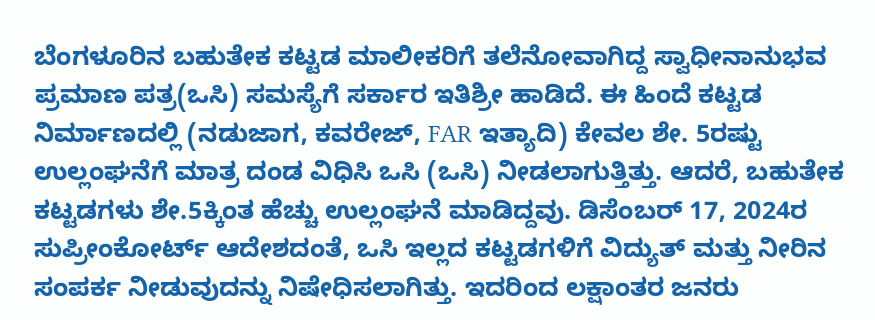ಬೆಂಗಳೂರಿನ ಬಹುತೇಕ ಕಟ್ಟಡ ಮಾಲೀಕರಿಗೆ ತಲೆನೋವಾಗಿದ್ದ ಸ್ವಾಧೀನಾನುಭವ ಪ್ರಮಾಣ ಪತ್ರ(ಒಸಿ) ಸಮಸ್ಯೆಗೆ ಸರ್ಕಾರ ಇತಿಶ್ರೀ ಹಾಡಿದೆ. ಈ ಹಿಂದೆ ಕಟ್ಟಡ ನಿರ್ಮಾಣದಲ್ಲಿ (ನಡುಜಾಗ, ಕವರೇಜ್, FAR ಇತ್ಯಾದಿ) ಕೇವಲ ಶೇ. 5ರಷ್ಟು ಉಲ್ಲಂಘನೆಗೆ ಮಾತ್ರ ದಂಡ ವಿಧಿಸಿ ಒಸಿ (ಒಸಿ) ನೀಡಲಾಗುತ್ತಿತ್ತು. ಆದರೆ, ಬಹುತೇಕ ಕಟ್ಟಡಗಳು ಶೇ.5ಕ್ಕಿಂತ ಹೆಚ್ಚು ಉಲ್ಲಂಘನೆ ಮಾಡಿದ್ದವು. ಡಿಸೆಂಬರ್ 17, 2024ರ ಸುಪ್ರೀಂಕೋರ್ಟ್ ಆದೇಶದಂತೆ, ಒಸಿ ಇಲ್ಲದ ಕಟ್ಟಡಗಳಿಗೆ ವಿದ್ಯುತ್ ಮತ್ತು ನೀರಿನ ಸಂಪರ್ಕ ನೀಡುವುದನ್ನು ನಿಷೇಧಿಸಲಾಗಿತ್ತು. ಇದರಿಂದ ಲಕ್ಷಾಂತರ ಜನರು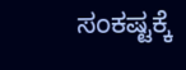ಸಂಕಷ್ಟಕ್ಕೆ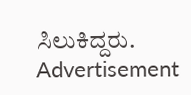ಸಿಲುಕಿದ್ದರು.
Advertisement